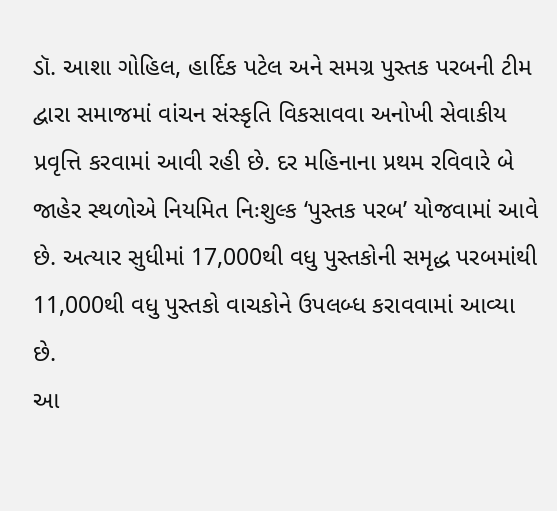ડૉ. આશા ગોહિલ, હાર્દિક પટેલ અને સમગ્ર પુસ્તક પરબની ટીમ દ્વારા સમાજમાં વાંચન સંસ્કૃતિ વિકસાવવા અનોખી સેવાકીય પ્રવૃત્તિ કરવામાં આવી રહી છે. દર મહિનાના પ્રથમ રવિવારે બે જાહેર સ્થળોએ નિયમિત નિઃશુલ્ક ‘પુસ્તક પરબ’ યોજવામાં આવે છે. અત્યાર સુધીમાં 17,000થી વધુ પુસ્તકોની સમૃદ્ધ પરબમાંથી 11,000થી વધુ પુસ્તકો વાચકોને ઉપલબ્ધ કરાવવામાં આવ્યા છે.
આ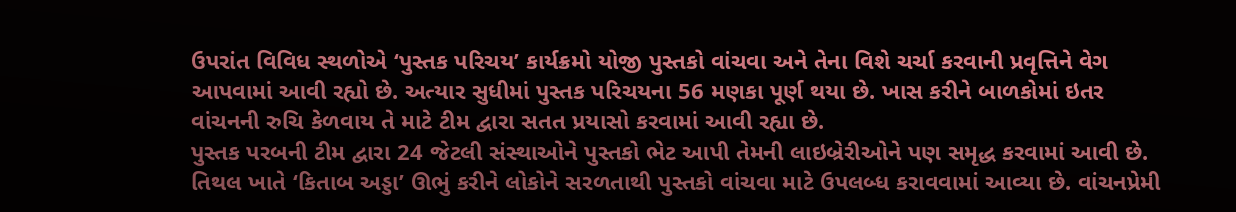ઉપરાંત વિવિધ સ્થળોએ ‘પુસ્તક પરિચય’ કાર્યક્રમો યોજી પુસ્તકો વાંચવા અને તેના વિશે ચર્ચા કરવાની પ્રવૃત્તિને વેગ આપવામાં આવી રહ્યો છે. અત્યાર સુધીમાં પુસ્તક પરિચયના 56 મણકા પૂર્ણ થયા છે. ખાસ કરીને બાળકોમાં ઇતર વાંચનની રુચિ કેળવાય તે માટે ટીમ દ્વારા સતત પ્રયાસો કરવામાં આવી રહ્યા છે.
પુસ્તક પરબની ટીમ દ્વારા 24 જેટલી સંસ્થાઓને પુસ્તકો ભેટ આપી તેમની લાઇબ્રેરીઓને પણ સમૃદ્ધ કરવામાં આવી છે. તિથલ ખાતે ‘કિતાબ અડ્ડા’ ઊભું કરીને લોકોને સરળતાથી પુસ્તકો વાંચવા માટે ઉપલબ્ધ કરાવવામાં આવ્યા છે. વાંચનપ્રેમી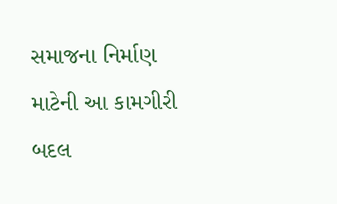સમાજના નિર્માણ માટેની આ કામગીરી બદલ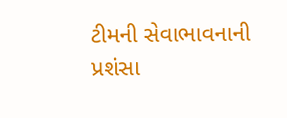ટીમની સેવાભાવનાની પ્રશંસા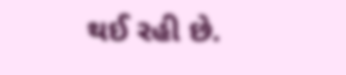થઈ રહી છે.